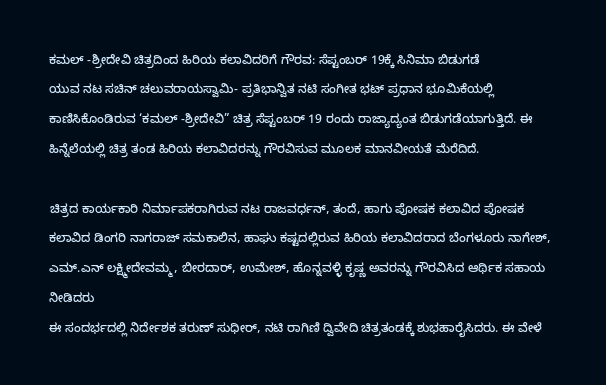ಕಮಲ್ -ಶ್ರೀದೇವಿ ಚಿತ್ರದಿಂದ ಹಿರಿಯ ಕಲಾವಿದರಿಗೆ ಗೌರವ: ಸೆಪ್ಟಂಬರ್ 19ಕ್ಕೆ ಸಿನಿಮಾ ಬಿಡುಗಡೆ
ಯುವ ನಟ ಸಚಿನ್ ಚಲುವರಾಯಸ್ವಾಮಿ- ಪ್ರತಿಭಾನ್ವಿತ ನಟಿ ಸಂಗೀತ ಭಟ್ ಪ್ರಧಾನ ಭೂಮಿಕೆಯಲ್ಲಿ ಕಾಣಿಸಿಕೊಂಡಿರುವ ‘ಕಮಲ್ -ಶ್ರೀದೇವಿ” ಚಿತ್ರ ಸೆಪ್ಟಂಬರ್ 19 ರಂದು ರಾಜ್ಯಾದ್ಯಂತ ಬಿಡುಗಡೆಯಾಗುತ್ತಿದೆ. ಈ ಹಿನ್ನೆಲೆಯಲ್ಲಿ ಚಿತ್ರ ತಂಡ ಹಿರಿಯ ಕಲಾವಿದರನ್ನು ಗೌರವಿಸುವ ಮೂಲಕ ಮಾನವೀಯತೆ ಮೆರೆದಿದೆ.

ಚಿತ್ರದ ಕಾರ್ಯಕಾರಿ ನಿರ್ಮಾಪಕರಾಗಿರುವ ನಟ ರಾಜವರ್ಧನ್, ತಂದೆ, ಹಾಗು ಪೋಷಕ ಕಲಾವಿದ ಪೋಷಕ ಕಲಾವಿದ ಡಿಂಗರಿ ನಾಗರಾಜ್ ಸಮಕಾಲಿನ, ಹಾಘು ಕಷ್ಟದಲ್ಲಿರುವ ಹಿರಿಯ ಕಲಾವಿದರಾದ ಬೆಂಗಳೂರು ನಾಗೇಶ್, ಎಮ್.ಎನ್ ಲಕ್ಷ್ಮೀದೇವಮ್ಮ, ಬೀರದಾರ್, ಉಮೇಶ್, ಹೊನ್ನವಳ್ಳಿ ಕೃಷ್ಣ ಅವರನ್ನು ಗೌರವಿಸಿದ ಆರ್ಥಿಕ ಸಹಾಯ ನೀಡಿದರು
ಈ ಸಂದರ್ಭದಲ್ಲಿ ನಿರ್ದೇಶಕ ತರುಣ್ ಸುಧೀರ್, ನಟಿ ರಾಗಿಣಿ ದ್ವಿವೇದಿ ಚಿತ್ರತಂಡಕ್ಕೆ ಶುಭಹಾರೈಸಿದರು. ಈ ವೇಳೆ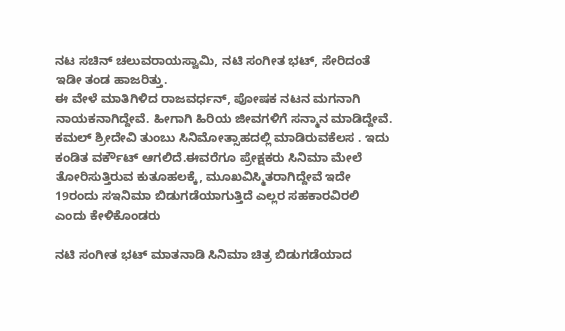ನಟ ಸಚಿನ್ ಚಲುವರಾಯಸ್ವಾಮಿ, ನಟಿ ಸಂಗೀತ ಭಟ್, ಸೇರಿದಂತೆ ಇಡೀ ತಂಡ ಹಾಜರಿತ್ತು.
ಈ ವೇಳೆ ಮಾತಿಗಿಳಿದ ರಾಜವರ್ಧನ್, ಪೋಷಕ ನಟನ ಮಗನಾಗಿ ನಾಯಕನಾಗಿದ್ದೇವೆ. ಹೀಗಾಗಿ ಹಿರಿಯ ಜೀವಗಳಿಗೆ ಸನ್ಮಾನ ಮಾಡಿದ್ದೇವೆ. ಕಮಲ್ ಶ್ರೀದೇವಿ ತುಂಬು ಸಿನಿಮೋತ್ಸಾಹದಲ್ಲಿ ಮಾಡಿರುವಕೆಲಸ . ಇದು ಕಂಡಿತ ವರ್ಕೌಟ್ ಆಗಲಿದೆ.ಈವರೆಗೂ ಪ್ರೇಕ್ಷಕರು ಸಿನಿಮಾ ಮೇಲೆ ತೋರಿಸುತ್ತಿರುವ ಕುತೂಹಲಕ್ಕೆ, ಮೂಖವಿಸ್ಮಿತರಾಗಿದ್ದೇವೆ ಇದೇ 19ರಂದು ಸಇನಿಮಾ ಬಿಡುಗಡೆಯಾಗುತ್ತಿದೆ ಎಲ್ಲರ ಸಹಕಾರವಿರಲಿ ಎಂದು ಕೇಳಿಕೊಂಡರು

ನಟಿ ಸಂಗೀತ ಭಟ್ ಮಾತನಾಡಿ ಸಿನಿಮಾ ಚಿತ್ರ ಬಿಡುಗಡೆಯಾದ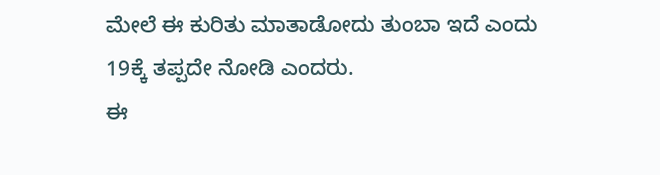ಮೇಲೆ ಈ ಕುರಿತು ಮಾತಾಡೋದು ತುಂಬಾ ಇದೆ ಎಂದು 19ಕ್ಕೆ ತಪ್ಪದೇ ನೋಡಿ ಎಂದರು.
ಈ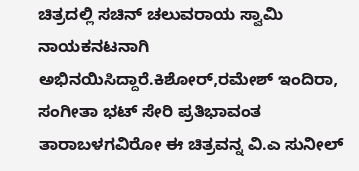ಚಿತ್ರದಲ್ಲಿ ಸಚಿನ್ ಚಲುವರಾಯ ಸ್ವಾಮಿ ನಾಯಕನಟನಾಗಿ ಅಭಿನಯಿಸಿದ್ದಾರೆ.ಕಿಶೋರ್,ರಮೇಶ್ ಇಂದಿರಾ, ಸಂಗೀತಾ ಭಟ್ ಸೇರಿ ಪ್ರತಿಭಾವಂತ ತಾರಾಬಳಗವಿರೋ ಈ ಚಿತ್ರವನ್ನ ವಿ.ಎ ಸುನೀಲ್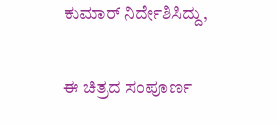ಕುಮಾರ್ ನಿರ್ದೇಶಿಸಿದ್ದು,

ಈ ಚಿತ್ರದ ಸಂಪೂರ್ಣ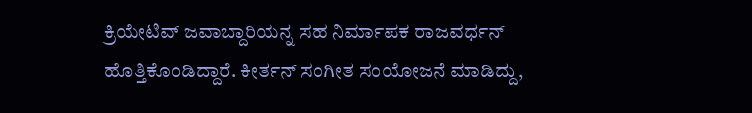ಕ್ರಿಯೇಟಿವ್ ಜವಾಬ್ದಾರಿಯನ್ನ ಸಹ ನಿರ್ಮಾಪಕ ರಾಜವರ್ಧನ್ ಹೊತ್ತಿಕೊಂಡಿದ್ದಾರೆ. ಕೀರ್ತನ್ ಸಂಗೀತ ಸಂಯೋಜನೆ ಮಾಡಿದ್ದು,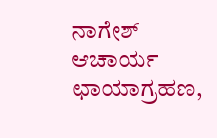ನಾಗೇಶ್ ಆಚಾರ್ಯ ಛಾಯಾಗ್ರಹಣ,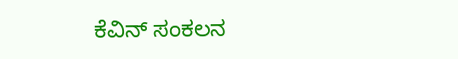ಕೆವಿನ್ ಸಂಕಲನ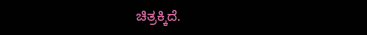ಚಿತ್ರಕ್ಕಿದೆ.